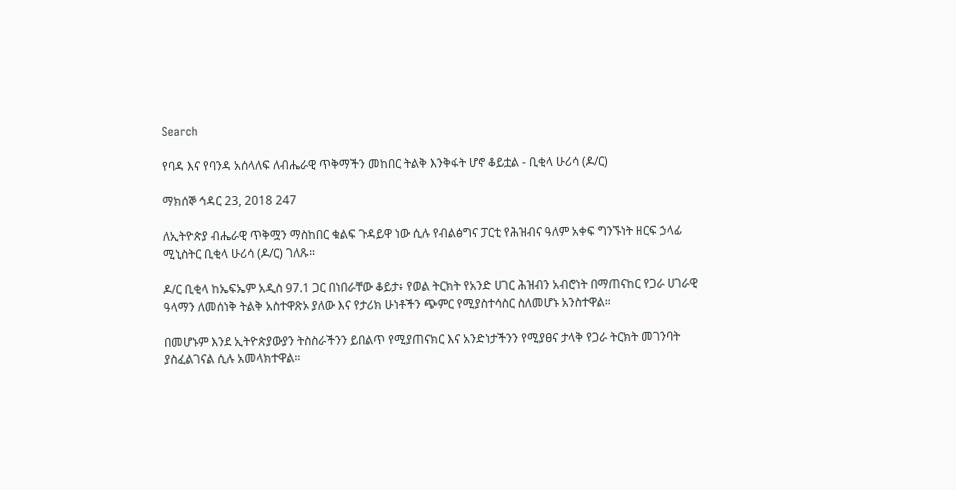Search

የባዳ እና የባንዳ አሰላለፍ ለብሔራዊ ጥቅማችን መከበር ትልቅ እንቅፋት ሆኖ ቆይቷል - ቢቂላ ሁሪሳ (ዶ/ር)

ማክሰኞ ኅዳር 23, 2018 247

ለኢትዮጵያ ብሔራዊ ጥቅሟን ማስከበር ቁልፍ ጉዳይዋ ነው ሲሉ የብልፅግና ፓርቲ የሕዝብና ዓለም አቀፍ ግንኙነት ዘርፍ ኃላፊ ሚኒስትር ቢቂላ ሁሪሳ (ዶ/ር) ገለጹ።

ዶ/ር ቢቂላ ከኤፍኤም አዲስ 97.1 ጋር በነበራቸው ቆይታ፥ የወል ትርክት የአንድ ሀገር ሕዝብን አብሮነት በማጠናከር የጋራ ሀገራዊ ዓላማን ለመሰነቅ ትልቅ አስተዋጽኦ ያለው እና የታሪክ ሁነቶችን ጭምር የሚያስተሳስር ስለመሆኑ አንስተዋል።

በመሆኑም እንደ ኢትዮጵያውያን ትስስራችንን ይበልጥ የሚያጠናክር እና አንድነታችንን የሚያፀና ታላቅ የጋራ ትርክት መገንባት ያስፈልገናል ሲሉ አመላክተዋል።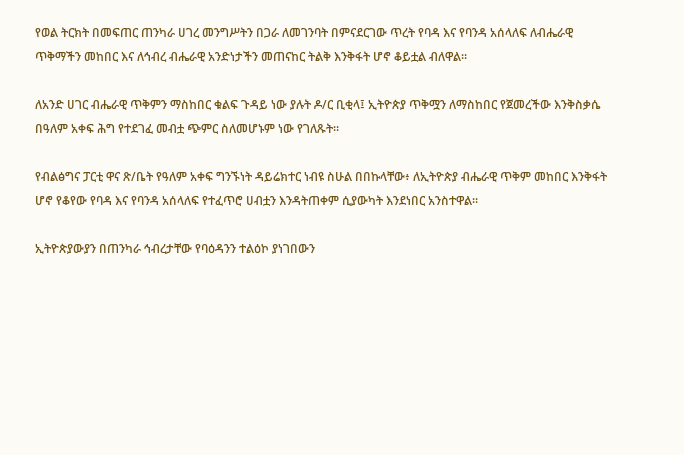የወል ትርክት በመፍጠር ጠንካራ ሀገረ መንግሥትን በጋራ ለመገንባት በምናደርገው ጥረት የባዳ እና የባንዳ አሰላለፍ ለብሔራዊ ጥቅማችን መከበር እና ለኅብረ ብሔራዊ አንድነታችን መጠናከር ትልቅ እንቅፋት ሆኖ ቆይቷል ብለዋል።

ለአንድ ሀገር ብሔራዊ ጥቅምን ማስከበር ቁልፍ ጉዳይ ነው ያሉት ዶ/ር ቢቂላ፤ ኢትዮጵያ ጥቅሟን ለማስከበር የጀመረችው እንቅስቃሴ በዓለም አቀፍ ሕግ የተደገፈ መብቷ ጭምር ስለመሆኑም ነው የገለጹት።

የብልፅግና ፓርቲ ዋና ጽ/ቤት የዓለም አቀፍ ግንኙነት ዳይሬክተር ነብዩ ስሁል በበኩላቸው፥ ለኢትዮጵያ ብሔራዊ ጥቅም መከበር እንቅፋት ሆኖ የቆየው የባዳ እና የባንዳ አሰላለፍ የተፈጥሮ ሀብቷን እንዳትጠቀም ሲያውካት እንደነበር አንስተዋል።

ኢትዮጵያውያን በጠንካራ ኅብረታቸው የባዕዳንን ተልዕኮ ያነገበውን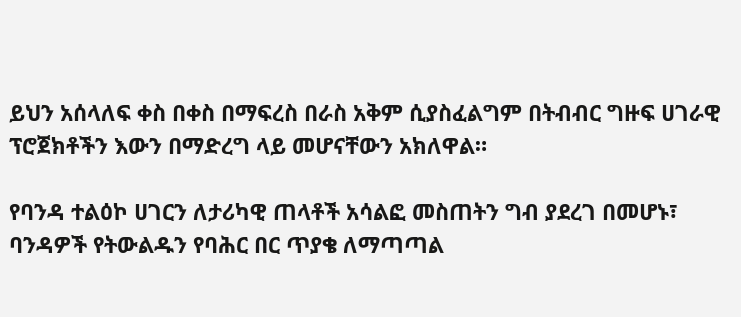ይህን አሰላለፍ ቀስ በቀስ በማፍረስ በራስ አቅም ሲያስፈልግም በትብብር ግዙፍ ሀገራዊ ፕሮጀክቶችን እውን በማድረግ ላይ መሆናቸውን አክለዋል።

የባንዳ ተልዕኮ ሀገርን ለታሪካዊ ጠላቶች አሳልፎ መስጠትን ግብ ያደረገ በመሆኑ፣ ባንዳዎች የትውልዱን የባሕር በር ጥያቄ ለማጣጣል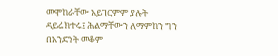መሞከራቸው አይገርምም ያሉት ዳይሬክተሩ፤ ሕልማቸውን ለማምከን ግን በአንድነት መቆም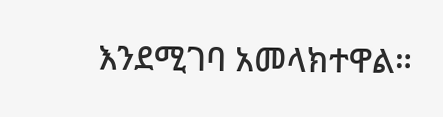እንደሚገባ አመላክተዋል።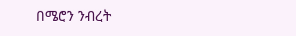በሜሮን ንብረት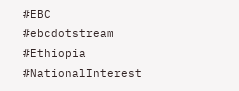#EBC #ebcdotstream #Ethiopia #NationalInterest